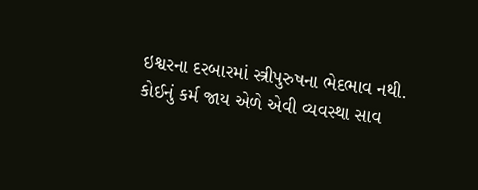ઇશ્વરના દરબારમાં સ્ત્રીપુરુષના ભેદભાવ નથી.
કોઈનું કર્મ જાય એળે એવી વ્યવસ્થા સાવ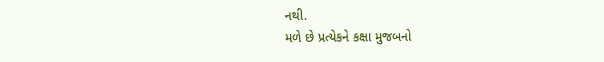નથી.
મળે છે પ્રત્યેકને કક્ષા મુજબનો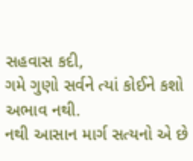સહવાસ કદી,
ગમે ગુણો સર્વને ત્યાં કોઈને કશો અભાવ નથી.
નથી આસાન માર્ગ સત્યનો એ છે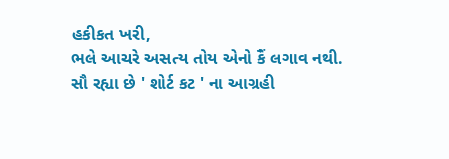હકીકત ખરી,
ભલે આચરે અસત્ય તોય એનો કૈં લગાવ નથી.
સૌ રહ્યા છે ' શોર્ટ કટ ' ના આગ્રહી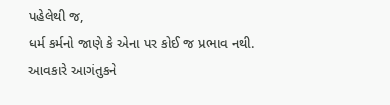પહેલેથી જ,
ધર્મ કર્મનો જાણે કે એના પર કોઈ જ પ્રભાવ નથી.
આવકારે આગંતુકને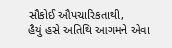સૌકોઈ ઔપચારિકતાથી,
હૈયું હસે અતિથિ આગમને એવા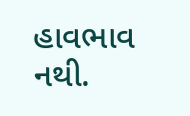હાવભાવ નથી.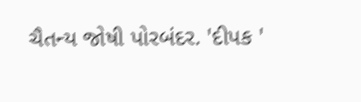ચૈતન્ય જોષી પોરબંદર. 'દીપક '